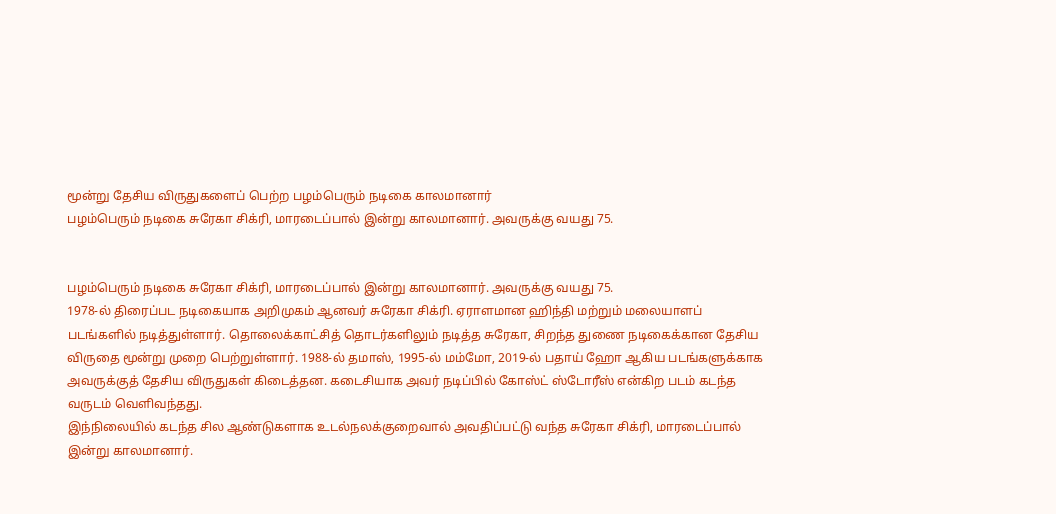மூன்று தேசிய விருதுகளைப் பெற்ற பழம்பெரும் நடிகை காலமானார்
பழம்பெரும் நடிகை சுரேகா சிக்ரி, மாரடைப்பால் இன்று காலமானார். அவருக்கு வயது 75.


பழம்பெரும் நடிகை சுரேகா சிக்ரி, மாரடைப்பால் இன்று காலமானார். அவருக்கு வயது 75.
1978-ல் திரைப்பட நடிகையாக அறிமுகம் ஆனவர் சுரேகா சிக்ரி. ஏராளமான ஹிந்தி மற்றும் மலையாளப் படங்களில் நடித்துள்ளார். தொலைக்காட்சித் தொடர்களிலும் நடித்த சுரேகா, சிறந்த துணை நடிகைக்கான தேசிய விருதை மூன்று முறை பெற்றுள்ளார். 1988-ல் தமாஸ், 1995-ல் மம்மோ, 2019-ல் பதாய் ஹோ ஆகிய படங்களுக்காக அவருக்குத் தேசிய விருதுகள் கிடைத்தன. கடைசியாக அவர் நடிப்பில் கோஸ்ட் ஸ்டோரீஸ் என்கிற படம் கடந்த வருடம் வெளிவந்தது.
இந்நிலையில் கடந்த சில ஆண்டுகளாக உடல்நலக்குறைவால் அவதிப்பட்டு வந்த சுரேகா சிக்ரி, மாரடைப்பால் இன்று காலமானார்.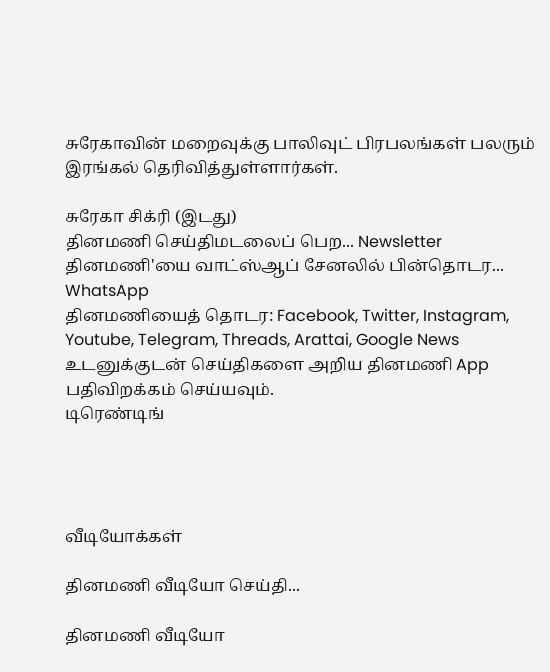சுரேகாவின் மறைவுக்கு பாலிவுட் பிரபலங்கள் பலரும் இரங்கல் தெரிவித்துள்ளார்கள்.

சுரேகா சிக்ரி (இடது)
தினமணி செய்திமடலைப் பெற... Newsletter
தினமணி'யை வாட்ஸ்ஆப் சேனலில் பின்தொடர... WhatsApp
தினமணியைத் தொடர: Facebook, Twitter, Instagram, Youtube, Telegram, Threads, Arattai, Google News
உடனுக்குடன் செய்திகளை அறிய தினமணி App பதிவிறக்கம் செய்யவும்.
டிரெண்டிங்




வீடியோக்கள்

தினமணி வீடியோ செய்தி...

தினமணி வீடியோ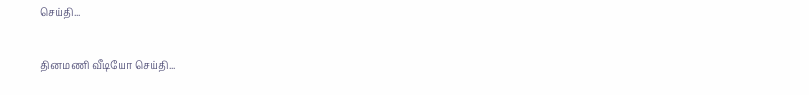செய்தி...

தினமணி வீடியோ செய்தி...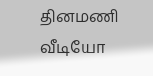தினமணி வீடியோ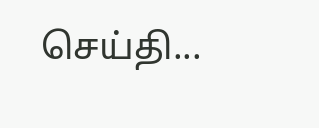செய்தி...